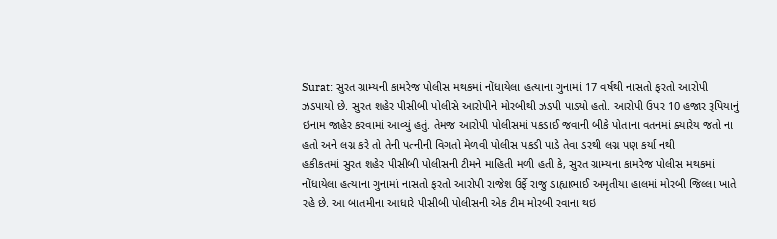Surat: સુરત ગ્રામ્યની કામરેજ પોલીસ મથકમાં નોંધાયેલા હત્યાના ગુનામાં 17 વર્ષથી નાસતો ફરતો આરોપી ઝડપાયો છે. સુરત શહેર પીસીબી પોલીસે આરોપીને મોરબીથી ઝડપી પાડ્યો હતો. આરોપી ઉપર 10 હજાર રૂપિયાનું ઇનામ જાહેર કરવામાં આવ્યું હતું. તેમજ આરોપી પોલીસમાં પકડાઈ જવાની બીકે પોતાના વતનમાં ક્યારેય જતો ના હતો અને લગ્ન કરે તો તેની પત્નીની વિગતો મેળવી પોલીસ પકડી પાડે તેવા ડરથી લગ્ન પણ કર્યા નથી
હકીકતમાં સુરત શહેર પીસીબી પોલીસની ટીમને માહિતી મળી હતી કે, સુરત ગ્રામ્યના કામરેજ પોલીસ મથકમાં નોંધાયેલા હત્યાના ગુનામાં નાસતો ફરતો આરોપી રાજેશ ઉર્ફે રાજુ ડાહ્યાભાઈ અમૃતીયા હાલમાં મોરબી જિલ્લા ખાતે રહે છે. આ બાતમીના આધારે પીસીબી પોલીસની એક ટીમ મોરબી રવાના થઇ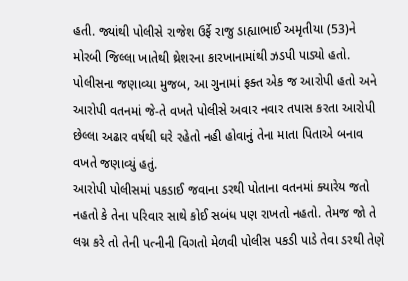હતી. જ્યાંથી પોલીસે રાજેશ ઉર્ફે રાજુ ડાહ્યાભાઈ અમૃતીયા (53)ને મોરબી જિલ્લા ખાતેથી થ્રેશરના કારખાનામાંથી ઝડપી પાડ્યો હતો.
પોલીસના જણાવ્યા મુજબ, આ ગુનામાં ફક્ત એક જ આરોપી હતો અને આરોપી વતનમાં જે-તે વખતે પોલીસે અવાર નવાર તપાસ કરતા આરોપી છેલ્લા અઢાર વર્ષથી ઘરે રહેતો નહી હોવાનું તેના માતા પિતાએ બનાવ વખતે જણાવ્યું હતું.
આરોપી પોલીસમાં પકડાઈ જવાના ડરથી પોતાના વતનમાં ક્યારેય જતો નહતો કે તેના પરિવાર સાથે કોઈ સબંધ પણ રાખતો નહતો. તેમજ જો તે લગ્ન કરે તો તેની પત્નીની વિગતો મેળવી પોલીસ પકડી પાડે તેવા ડરથી તેણે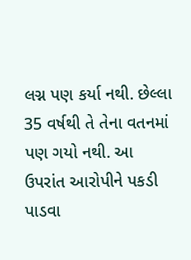લગ્ન પણ કર્યા નથી. છેલ્લા 35 વર્ષથી તે તેના વતનમાં પણ ગયો નથી. આ ઉપરાંત આરોપીને પકડી પાડવા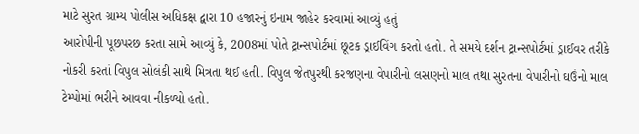માટે સુરત ગ્રામ્ય પોલીસ અધિકક્ષ દ્વારા 10 હજારનું ઇનામ જાહેર કરવામાં આવ્યું હતું
આરોપીની પૂછપરછ કરતા સામે આવ્યું કે, 2008માં પોતે ટ્રાન્સપોર્ટમાં છૂટક ડ્રાઈવિંગ કરતો હતો. તે સમયે દર્શન ટ્રાન્સપોર્ટમાં ડ્રાઈવર તરીકે નોકરી કરતાં વિપુલ સોલંકી સાથે મિત્રતા થઈ હતી. વિપુલ જેતપુરથી કરજણના વેપારીનો લસણનો માલ તથા સુરતના વેપારીનો ઘઉંનો માલ ટેમ્પોમાં ભરીને આવવા નીકળ્યો હતો.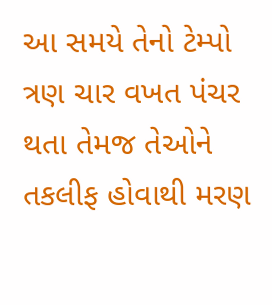આ સમયે તેનો ટેમ્પો ત્રણ ચાર વખત પંચર થતા તેમજ તેઓને તકલીફ હોવાથી મરણ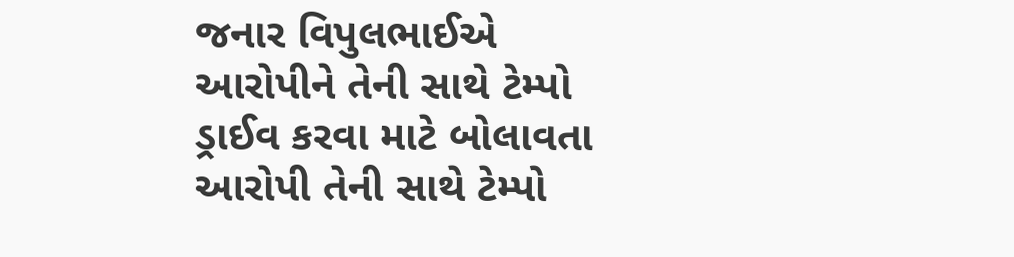જનાર વિપુલભાઈએ આરોપીને તેની સાથે ટેમ્પો ડ્રાઈવ કરવા માટે બોલાવતા આરોપી તેની સાથે ટેમ્પો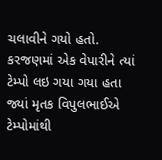ચલાવીને ગયો હતો. કરજણમાં એક વેપારીને ત્યાં ટેમ્પો લઇ ગયા ગયા હતા જ્યાં મૃતક વિપુલભાઈએ ટેમ્પોમાંથી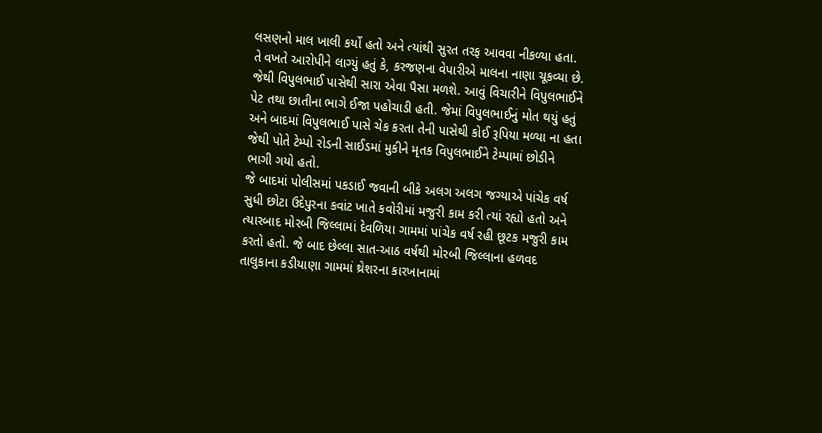લસણનો માલ ખાલી કર્યો હતો અને ત્યાંથી સુરત તરફ આવવા નીકળ્યા હતા.
તે વખતે આરોપીને લાગ્યું હતું કે, કરજણના વેપારીએ માલના નાણા ચૂકવ્યા છે. જેથી વિપુલભાઈ પાસેથી સારા એવા પૈસા મળશે. આવું વિચારીને વિપુલભાઈને પેટ તથા છાતીના ભાગે ઈજા પહોચાડી હતી. જેમાં વિપુલભાઈનું મોત થયું હતું અને બાદમાં વિપુલભાઈ પાસે ચેક કરતા તેની પાસેથી કોઈ રૂપિયા મળ્યા ના હતા જેથી પોતે ટેમ્પો રોડની સાઈડમાં મુકીને મૃતક વિપુલભાઈને ટેમ્પામાં છોડીને ભાગી ગયો હતો.
જે બાદમાં પોલીસમાં પકડાઈ જવાની બીકે અલગ અલગ જગ્યાએ પાંચેક વર્ષ સુધી છોટા ઉદેપુરના કવાંટ ખાતે કવોરીમાં મજુરી કામ કરી ત્યાં રહ્યો હતો અને ત્યારબાદ મોરબી જિલ્લામાં દેવળિયા ગામમાં પાંચેક વર્ષ રહી છૂટક મજુરી કામ કરતો હતો. જે બાદ છેલ્લા સાત-આઠ વર્ષથી મોરબી જિલ્લાના હળવદ તાલુકાના કડીયાણા ગામમાં થ્રેશરના કારખાનામાં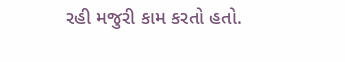રહી મજુરી કામ કરતો હતો.